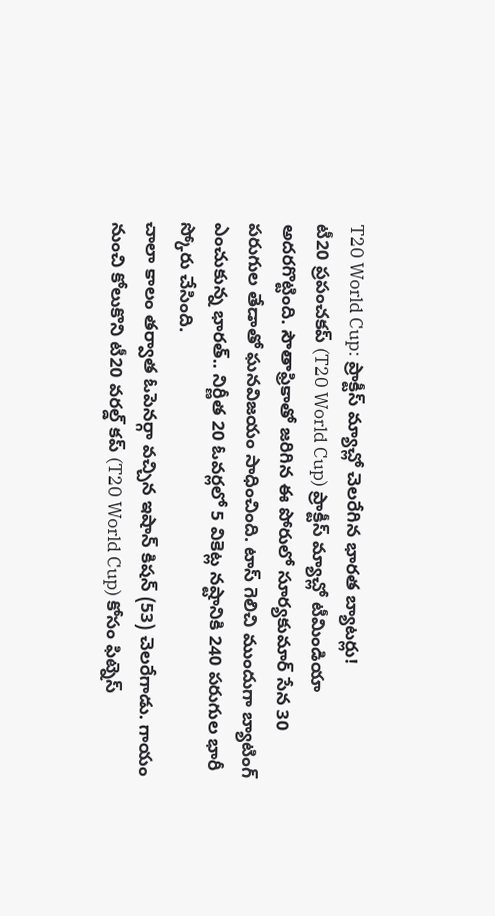T20 World Cup: ప్రాక్టీస్ మ్యాచ్లో చెలరేగిన భారత బ్యాటర్లు!
టీ20 ప్రపంచకప్ (T20 World Cup) ప్రాక్టీస్ మ్యాచ్లో టీమిండియా అదరగొట్టింది. సౌతాఫ్రికాతో జరిగిన ఈ పోరులో సూర్యకుమార్ సేన 30 పరుగుల తేడాతో ఘనవిజయం సాధించింది. టాస్ గెలిచి ముందుగా బ్యాటింగ్ ఎంచుకున్న భారత్.. నిర్ణీత 20 ఓవర్లలో 5 వికెట్ల నష్టానికి 240 పరుగుల భారీ స్కోరు చేసింది.
చాలా కాలం తర్వాత ఓపెనర్గా వచ్చిన ఇషాన్ కిషన్ (53) చెలరేగాడు. గాయం నుంచి కోలుకొని టీ20 వరల్డ్ కప్ (T20 World Cup) కోసం ఫిట్నెస్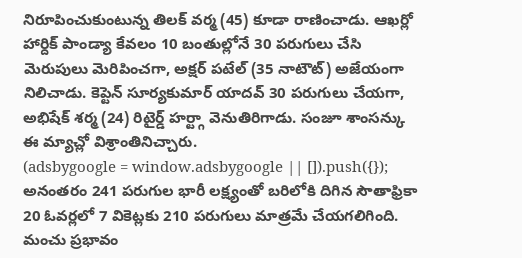నిరూపించుకుంటున్న తిలక్ వర్మ (45) కూడా రాణించాడు. ఆఖర్లో హార్దిక్ పాండ్యా కేవలం 10 బంతుల్లోనే 30 పరుగులు చేసి మెరుపులు మెరిపించగా, అక్షర్ పటేల్ (35 నాటౌట్) అజేయంగా నిలిచాడు. కెప్టెన్ సూర్యకుమార్ యాదవ్ 30 పరుగులు చేయగా, అభిషేక్ శర్మ (24) రిటైర్డ్ హర్ట్గా వెనుతిరిగాడు. సంజూ శాంసన్కు ఈ మ్యాచ్లో విశ్రాంతినిచ్చారు.
(adsbygoogle = window.adsbygoogle || []).push({});
అనంతరం 241 పరుగుల భారీ లక్ష్యంతో బరిలోకి దిగిన సౌతాఫ్రికా 20 ఓవర్లలో 7 వికెట్లకు 210 పరుగులు మాత్రమే చేయగలిగింది. మంచు ప్రభావం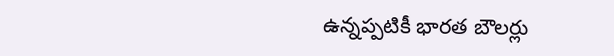ఉన్నప్పటికీ భారత బౌలర్లు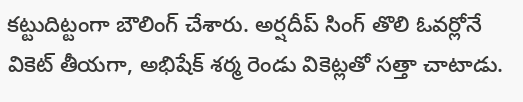కట్టుదిట్టంగా బౌలింగ్ చేశారు. అర్షదీప్ సింగ్ తొలి ఓవర్లోనే వికెట్ తీయగా, అభిషేక్ శర్మ రెండు వికెట్లతో సత్తా చాటాడు.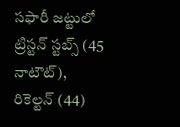సఫారీ జట్టులో ట్రిస్టన్ స్టబ్స్ (45 నాటౌట్), రికెల్టన్ (44)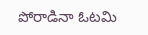పోరాడినా ఓటమి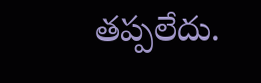తప్పలేదు.